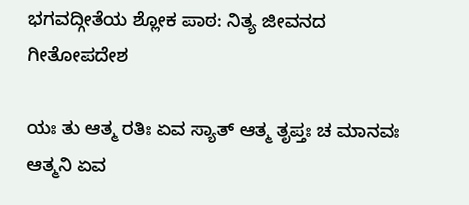ಭಗವದ್ಗೀತೆಯ ಶ್ಲೋಕ ಪಾಠ: ನಿತ್ಯ ಜೀವನದ ಗೀತೋಪದೇಶ

ಯಃ ತು ಆತ್ಮ ರತಿಃ ಏವ ಸ್ಯಾತ್ ಆತ್ಮ ತೃಪ್ತಃ ಚ ಮಾನವಃ ಆತ್ಮನಿ ಏವ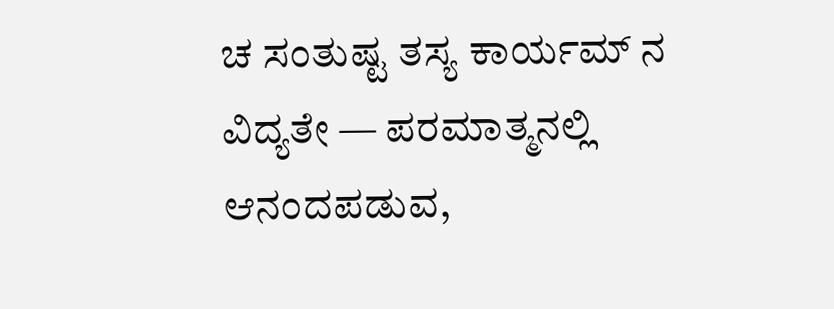ಚ ಸಂತುಷ್ಟ ತಸ್ಯ ಕಾರ್ಯಮ್ ನ ವಿದ್ಯತೇ — ಪರಮಾತ್ಮನಲ್ಲಿ ಆನಂದಪಡುವ,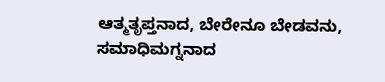ಆತ್ಮತೃಪ್ತನಾದ, ಬೇರೇನೂ ಬೇಡವನು, ಸಮಾಧಿಮಗ್ನನಾದ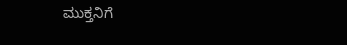ಮುಕ್ತನಿಗೆ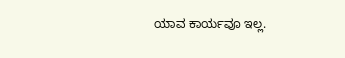ಯಾವ ಕಾರ್ಯವೂ ಇಲ್ಲ.